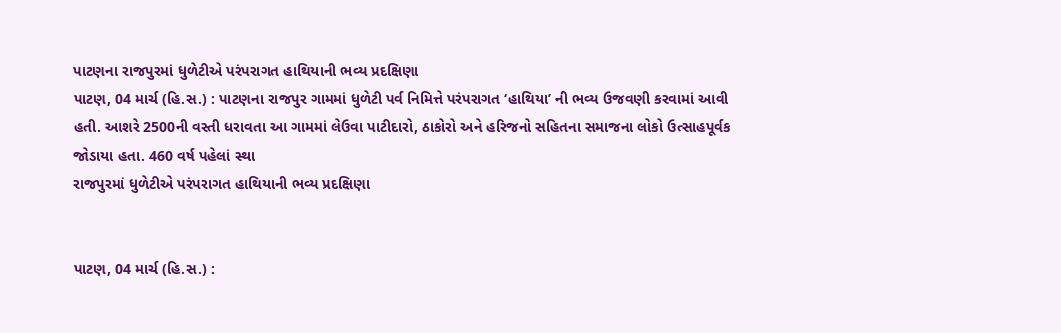પાટણના રાજપુરમાં ધુળેટીએ પરંપરાગત હાથિયાની ભવ્ય પ્રદક્ષિણા
પાટણ, 04 માર્ચ (હિ.સ.) : પાટણના રાજપુર ગામમાં ધુળેટી પર્વ નિમિત્તે પરંપરાગત ‘હાથિયા’ ની ભવ્ય ઉજવણી કરવામાં આવી હતી. આશરે 2500ની વસ્તી ધરાવતા આ ગામમાં લેઉવા પાટીદારો, ઠાકોરો અને હરિજનો સહિતના સમાજના લોકો ઉત્સાહપૂર્વક જોડાયા હતા. 460 વર્ષ પહેલાં સ્થા
રાજપુરમાં ધુળેટીએ પરંપરાગત હાથિયાની ભવ્ય પ્રદક્ષિણા


પાટણ, 04 માર્ચ (હિ.સ.) :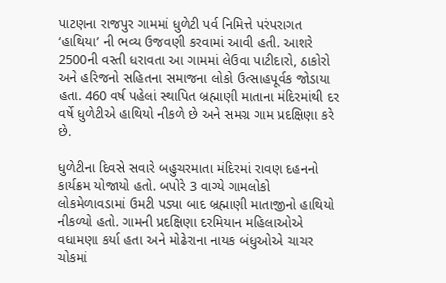પાટણના રાજપુર ગામમાં ધુળેટી પર્વ નિમિત્તે પરંપરાગત ‘હાથિયા’ ની ભવ્ય ઉજવણી કરવામાં આવી હતી. આશરે 2500ની વસ્તી ધરાવતા આ ગામમાં લેઉવા પાટીદારો, ઠાકોરો અને હરિજનો સહિતના સમાજના લોકો ઉત્સાહપૂર્વક જોડાયા હતા. 460 વર્ષ પહેલાં સ્થાપિત બ્રહ્માણી માતાના મંદિરમાંથી દર વર્ષે ધુળેટીએ હાથિયો નીકળે છે અને સમગ્ર ગામ પ્રદક્ષિણા કરે છે.

ધુળેટીના દિવસે સવારે બહુચરમાતા મંદિરમાં રાવણ દહનનો કાર્યક્રમ યોજાયો હતો. બપોરે 3 વાગ્યે ગામલોકો લોકમેળાવડામાં ઉમટી પડ્યા બાદ બ્રહ્માણી માતાજીનો હાથિયો નીકળ્યો હતો. ગામની પ્રદક્ષિણા દરમિયાન મહિલાઓએ વધામણા કર્યા હતા અને મોઢેરાના નાયક બંધુઓએ ચાચર ચોકમાં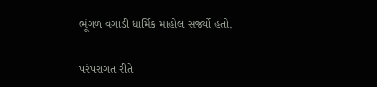ભૂંગળ વગાડી ધાર્મિક માહોલ સર્જ્યો હતો.

પરંપરાગત રીતે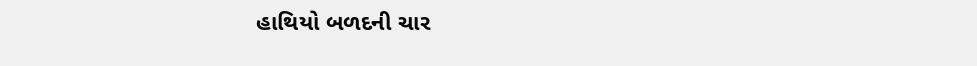હાથિયો બળદની ચાર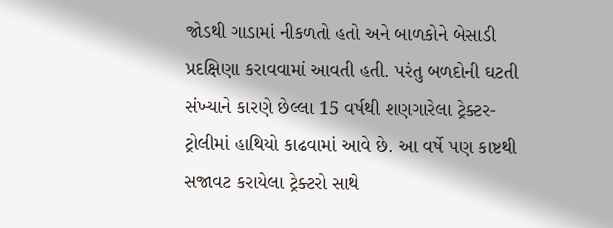જોડથી ગાડામાં નીકળતો હતો અને બાળકોને બેસાડી પ્રદક્ષિણા કરાવવામાં આવતી હતી. પરંતુ બળદોની ઘટતી સંખ્યાને કારણે છેલ્લા 15 વર્ષથી શણગારેલા ટ્રેક્ટર-ટ્રોલીમાં હાથિયો કાઢવામાં આવે છે. આ વર્ષે પણ કાષ્ટથી સજાવટ કરાયેલા ટ્રેક્ટરો સાથે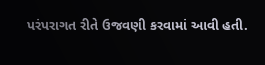પરંપરાગત રીતે ઉજવણી કરવામાં આવી હતી.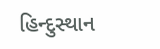હિન્દુસ્થાન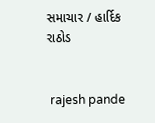સમાચાર / હાર્દિક રાઠોડ


 rajesh pande